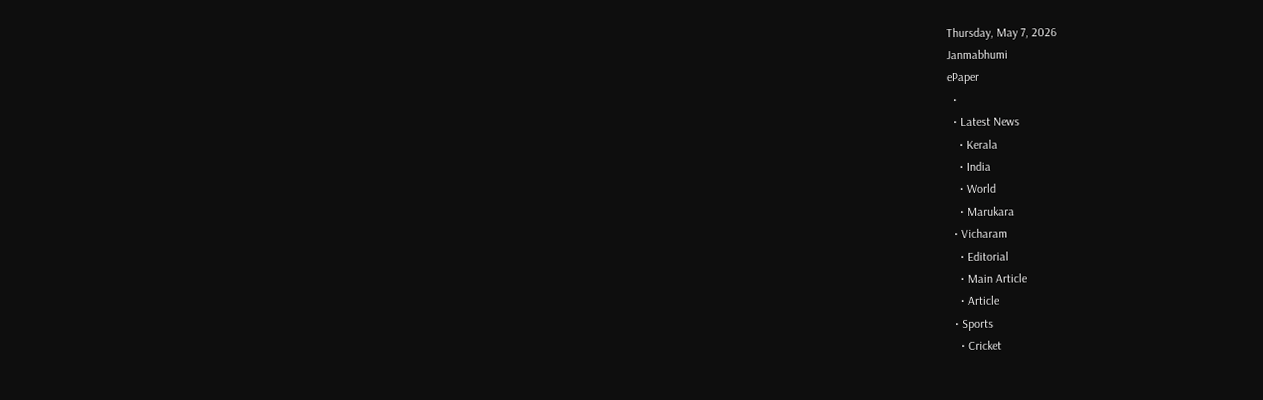Thursday, May 7, 2026
Janmabhumi
ePaper
  •
  • Latest News
    • Kerala
    • India
    • World
    • Marukara
  • Vicharam
    • Editorial
    • Main Article
    • Article
  • Sports
    • Cricket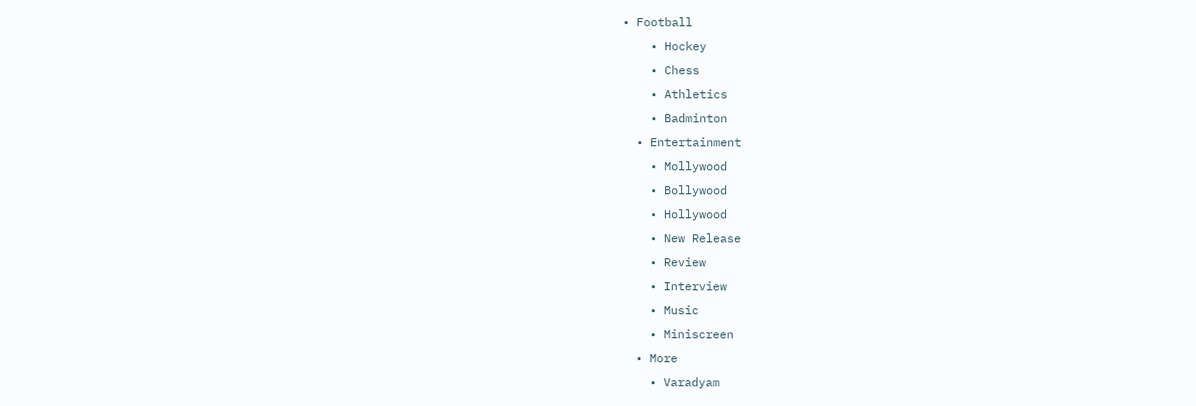• Football
    • Hockey
    • Chess
    • Athletics
    • Badminton
  • Entertainment
    • Mollywood
    • Bollywood
    • Hollywood
    • New Release
    • Review
    • Interview
    • Music
    • Miniscreen
  • More
    • Varadyam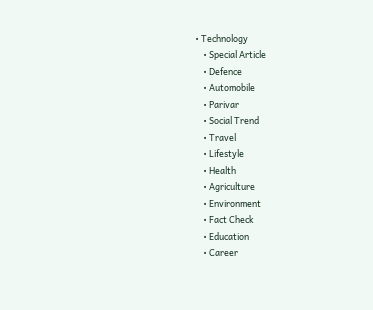• Technology
    • Special Article
    • Defence
    • Automobile
    • Parivar
    • Social Trend
    • Travel
    • Lifestyle
    • Health
    • Agriculture
    • Environment
    • Fact Check
    • Education
    • Career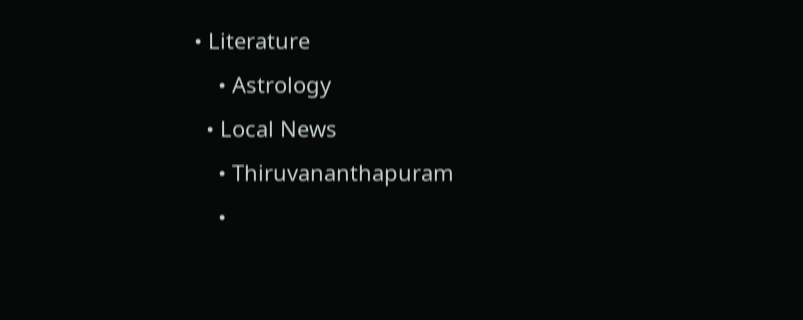• Literature
    • Astrology
  • Local News
    • Thiruvananthapuram
    •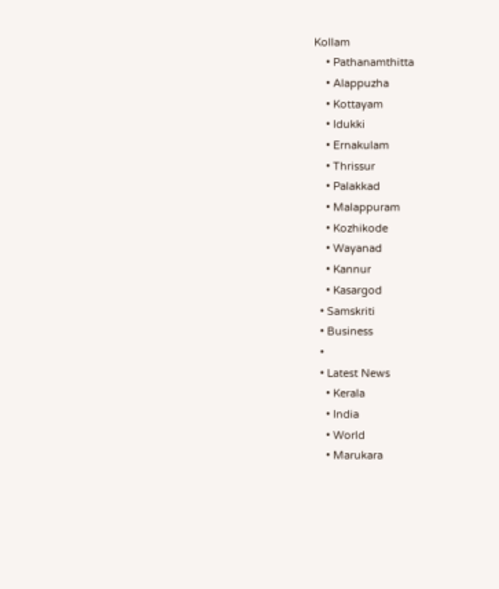Kollam
    • Pathanamthitta
    • Alappuzha
    • Kottayam
    • Idukki
    • Ernakulam
    • Thrissur
    • Palakkad
    • Malappuram
    • Kozhikode
    • Wayanad
    • Kannur
    • Kasargod
  • Samskriti
  • Business
  •
  • Latest News
    • Kerala
    • India
    • World
    • Marukara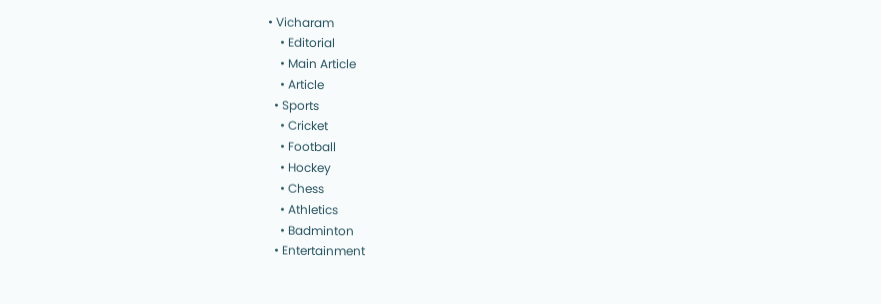• Vicharam
    • Editorial
    • Main Article
    • Article
  • Sports
    • Cricket
    • Football
    • Hockey
    • Chess
    • Athletics
    • Badminton
  • Entertainment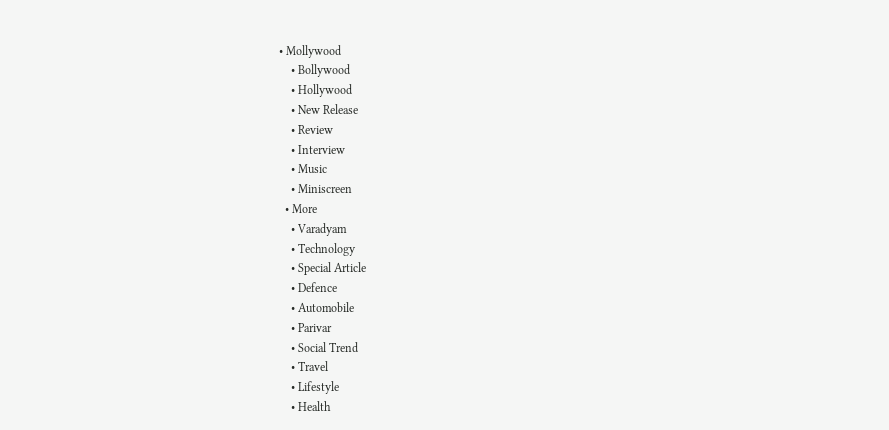• Mollywood
    • Bollywood
    • Hollywood
    • New Release
    • Review
    • Interview
    • Music
    • Miniscreen
  • More
    • Varadyam
    • Technology
    • Special Article
    • Defence
    • Automobile
    • Parivar
    • Social Trend
    • Travel
    • Lifestyle
    • Health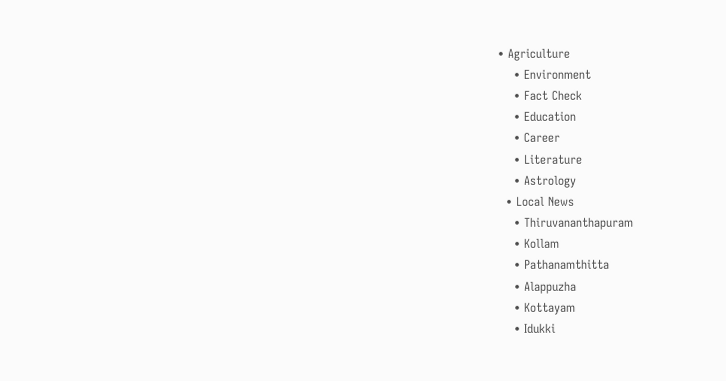• Agriculture
    • Environment
    • Fact Check
    • Education
    • Career
    • Literature
    • Astrology
  • Local News
    • Thiruvananthapuram
    • Kollam
    • Pathanamthitta
    • Alappuzha
    • Kottayam
    • Idukki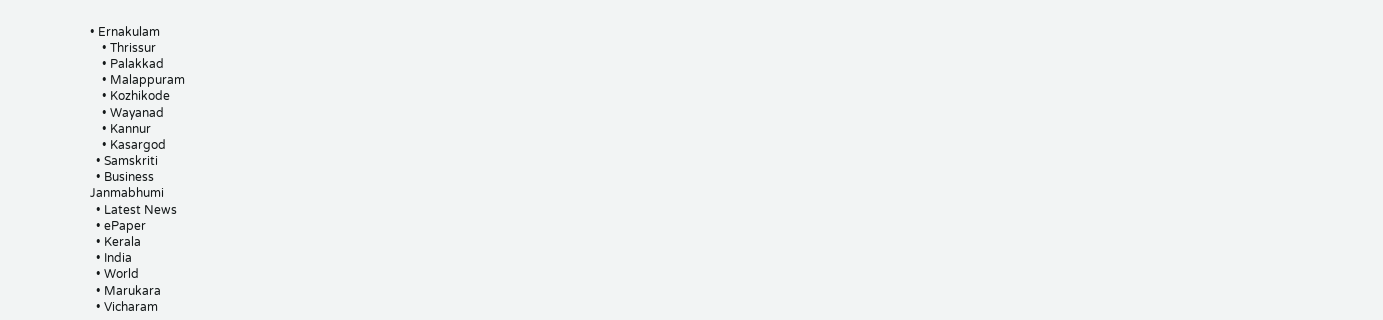• Ernakulam
    • Thrissur
    • Palakkad
    • Malappuram
    • Kozhikode
    • Wayanad
    • Kannur
    • Kasargod
  • Samskriti
  • Business
Janmabhumi
  • Latest News
  • ePaper
  • Kerala
  • India
  • World
  • Marukara
  • Vicharam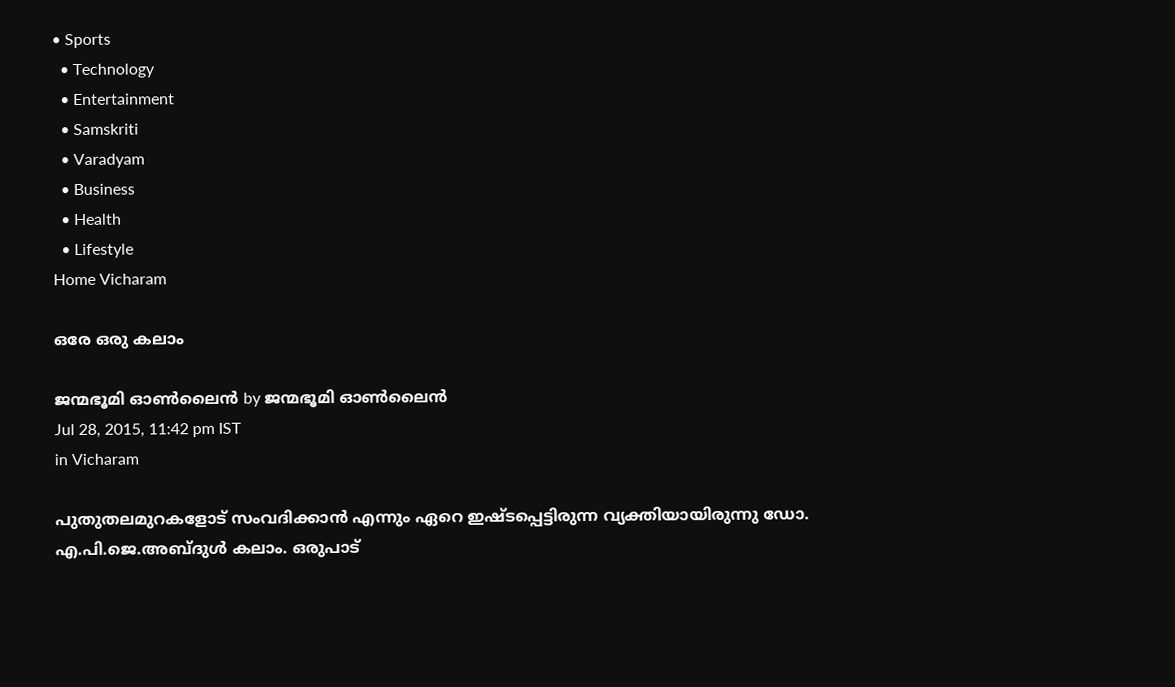• Sports
  • Technology
  • Entertainment
  • Samskriti
  • Varadyam
  • Business
  • Health
  • Lifestyle
Home Vicharam

ഒരേ ഒരു കലാം

ജന്മഭൂമി ഓണ്‍ലൈന്‍ by ജന്മഭൂമി ഓണ്‍ലൈന്‍
Jul 28, 2015, 11:42 pm IST
in Vicharam

പുതുതലമുറകളോട് സംവദിക്കാന്‍ എന്നും ഏറെ ഇഷ്ടപ്പെട്ടിരുന്ന വ്യക്തിയായിരുന്നു ഡോ. എ.പി.ജെ.അബ്ദുള്‍ കലാം. ഒരുപാട്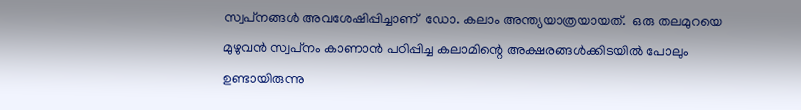സ്വപ്‌നങ്ങള്‍ അവശേഷിപ്പിച്ചാണ്  ഡോ. കലാം അന്ത്യയാത്രയായത്.  ഒരു തലമുറയെ മുഴുവന്‍ സ്വപ്‌നം കാണാന്‍ പഠിപ്പിച്ച കലാമിന്റെ അക്ഷരങ്ങള്‍ക്കിടയില്‍ പോലും ഉണ്ടായിരുന്നു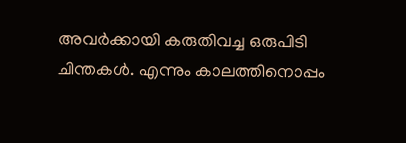അവര്‍ക്കായി കരുതിവച്ച ഒരുപിടി ചിന്തകള്‍. എന്നും കാലത്തിനൊപ്പം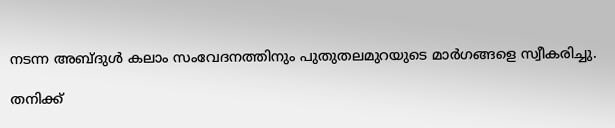നടന്ന അബ്ദുള്‍ കലാം സംവേദനത്തിനും പുതുതലമുറയുടെ മാര്‍ഗങ്ങളെ സ്വീകരിച്ചു.

തനിക്ക്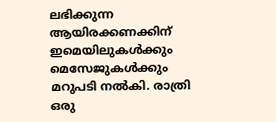ലഭിക്കുന്ന ആയിരക്കണക്കിന് ഇമെയിലുകള്‍ക്കും മെസേജുകള്‍ക്കും മറുപടി നല്‍കി. രാത്രി ഒരു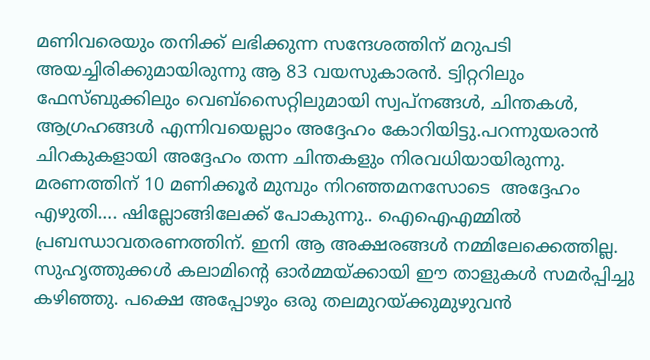മണിവരെയും തനിക്ക് ലഭിക്കുന്ന സന്ദേശത്തിന് മറുപടി അയച്ചിരിക്കുമായിരുന്നു ആ 83 വയസുകാരന്‍. ട്വിറ്ററിലും ഫേസ്ബുക്കിലും വെബ്‌സൈറ്റിലുമായി സ്വപ്‌നങ്ങള്‍, ചിന്തകള്‍, ആഗ്രഹങ്ങള്‍ എന്നിവയെല്ലാം അദ്ദേഹം കോറിയിട്ടു.പറന്നുയരാന്‍ ചിറകുകളായി അദ്ദേഹം തന്ന ചിന്തകളും നിരവധിയായിരുന്നു. മരണത്തിന് 10 മണിക്കൂര്‍ മുമ്പും നിറഞ്ഞമനസോടെ  അദ്ദേഹം എഴുതി…. ഷില്ലോങ്ങിലേക്ക് പോകുന്നു.. ഐഐഎമ്മില്‍ പ്രബന്ധാവതരണത്തിന്. ഇനി ആ അക്ഷരങ്ങള്‍ നമ്മിലേക്കെത്തില്ല. സുഹൃത്തുക്കള്‍ കലാമിന്റെ ഓര്‍മ്മയ്‌ക്കായി ഈ താളുകള്‍ സമര്‍പ്പിച്ചു കഴിഞ്ഞു. പക്ഷെ അപ്പോഴും ഒരു തലമുറയ്‌ക്കുമുഴുവന്‍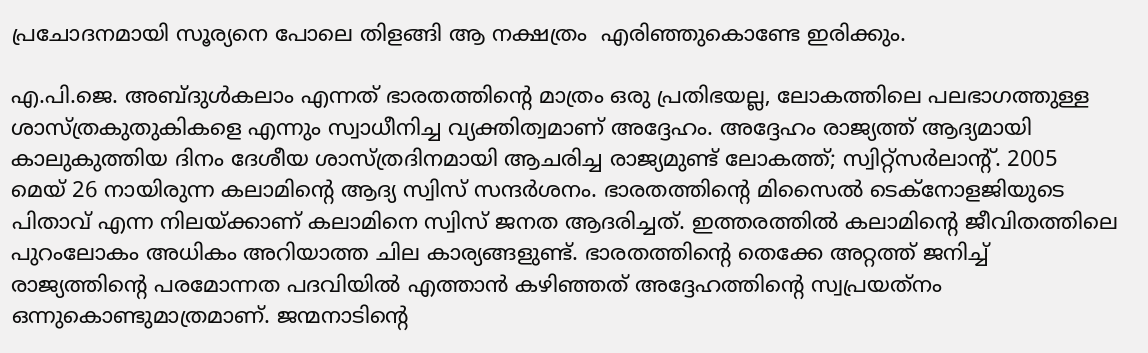പ്രചോദനമായി സൂര്യനെ പോലെ തിളങ്ങി ആ നക്ഷത്രം  എരിഞ്ഞുകൊണ്ടേ ഇരിക്കും.

എ.പി.ജെ. അബ്ദുള്‍കലാം എന്നത് ഭാരതത്തിന്റെ മാത്രം ഒരു പ്രതിഭയല്ല, ലോകത്തിലെ പലഭാഗത്തുള്ള ശാസ്ത്രകുതുകികളെ എന്നും സ്വാധീനിച്ച വ്യക്തിത്വമാണ് അദ്ദേഹം. അദ്ദേഹം രാജ്യത്ത് ആദ്യമായി കാലുകുത്തിയ ദിനം ദേശീയ ശാസ്ത്രദിനമായി ആചരിച്ച രാജ്യമുണ്ട് ലോകത്ത്; സ്വിറ്റ്‌സര്‍ലാന്റ്. 2005 മെയ് 26 നായിരുന്ന കലാമിന്റെ ആദ്യ സ്വിസ് സന്ദര്‍ശനം. ഭാരതത്തിന്റെ മിസൈല്‍ ടെക്‌നോളജിയുടെ പിതാവ് എന്ന നിലയ്‌ക്കാണ് കലാമിനെ സ്വിസ് ജനത ആദരിച്ചത്. ഇത്തരത്തില്‍ കലാമിന്റെ ജീവിതത്തിലെ  പുറംലോകം അധികം അറിയാത്ത ചില കാര്യങ്ങളുണ്ട്. ഭാരതത്തിന്റെ തെക്കേ അറ്റത്ത് ജനിച്ച് രാജ്യത്തിന്റെ പരമോന്നത പദവിയില്‍ എത്താന്‍ കഴിഞ്ഞത് അദ്ദേഹത്തിന്റെ സ്വപ്രയത്‌നം ഒന്നുകൊണ്ടുമാത്രമാണ്. ജന്മനാടിന്റെ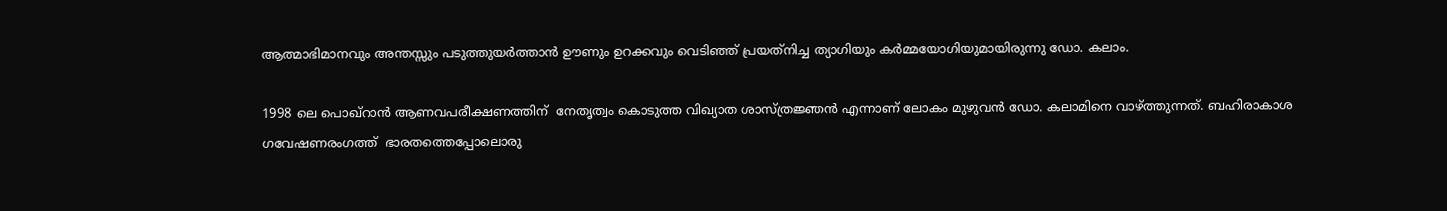ആത്മാഭിമാനവും അന്തസ്സും പടുത്തുയര്‍ത്താന്‍ ഊണും ഉറക്കവും വെടിഞ്ഞ് പ്രയത്‌നിച്ച ത്യാഗിയും കര്‍മ്മയോഗിയുമായിരുന്നു ഡോ. കലാം.

1998 ലെ പൊഖ്‌റാന്‍ ആണവപരീക്ഷണത്തിന്  നേതൃത്വം കൊടുത്ത വിഖ്യാത ശാസ്ത്രജ്ഞന്‍ എന്നാണ് ലോകം മുഴുവന്‍ ഡോ. കലാമിനെ വാഴ്‌ത്തുന്നത്. ബഹിരാകാശ ഗവേഷണരംഗത്ത്  ഭാരതത്തെപ്പോലൊരു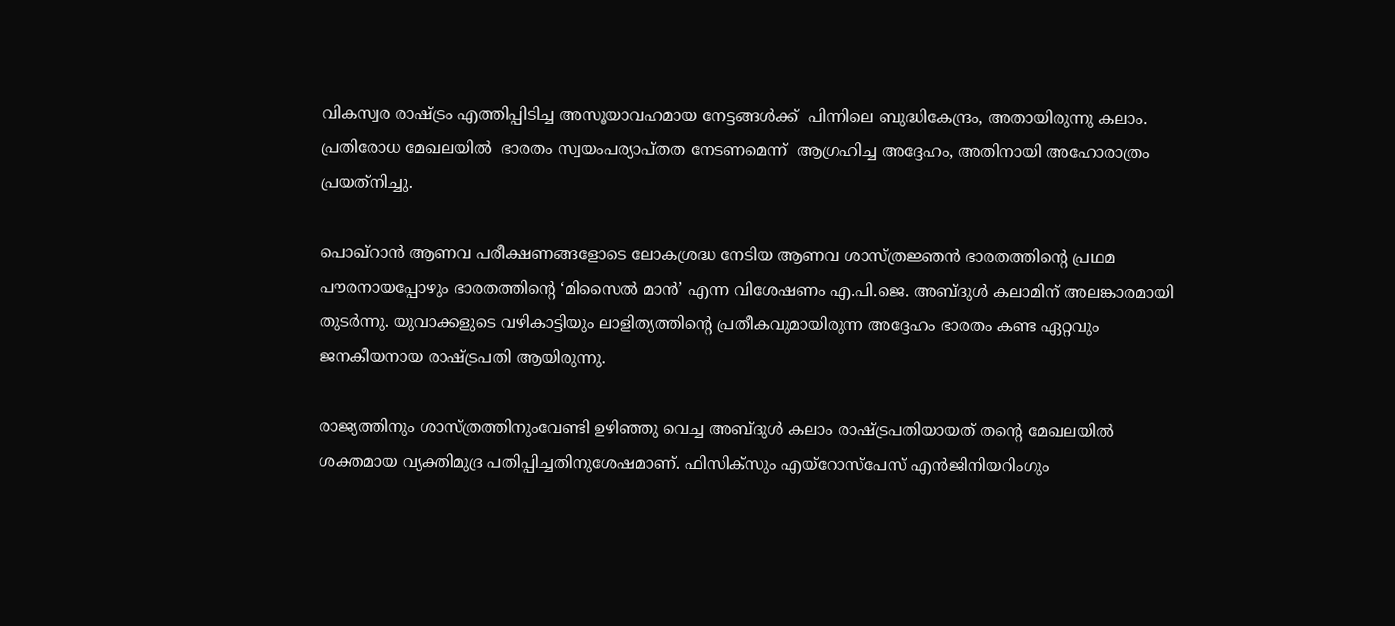വികസ്വര രാഷ്‌ട്രം എത്തിപ്പിടിച്ച അസൂയാവഹമായ നേട്ടങ്ങള്‍ക്ക്  പിന്നിലെ ബുദ്ധികേന്ദ്രം, അതായിരുന്നു കലാം. പ്രതിരോധ മേഖലയില്‍  ഭാരതം സ്വയംപര്യാപ്തത നേടണമെന്ന്  ആഗ്രഹിച്ച അദ്ദേഹം, അതിനായി അഹോരാത്രം പ്രയത്‌നിച്ചു.

പൊഖ്‌റാന്‍ ആണവ പരീക്ഷണങ്ങളോടെ ലോകശ്രദ്ധ നേടിയ ആണവ ശാസ്ത്രജ്ഞന്‍ ഭാരതത്തിന്റെ പ്രഥമ പൗരനായപ്പോഴും ഭാരതത്തിന്റെ ‘മിസൈല്‍ മാന്‍’ എന്ന വിശേഷണം എ.പി.ജെ. അബ്ദുള്‍ കലാമിന് അലങ്കാരമായി തുടര്‍ന്നു. യുവാക്കളുടെ വഴികാട്ടിയും ലാളിത്യത്തിന്റെ പ്രതീകവുമായിരുന്ന അദ്ദേഹം ഭാരതം കണ്ട ഏറ്റവും ജനകീയനായ രാഷ്‌ട്രപതി ആയിരുന്നു.

രാജ്യത്തിനും ശാസ്ത്രത്തിനുംവേണ്ടി ഉഴിഞ്ഞു വെച്ച അബ്ദുള്‍ കലാം രാഷ്‌ട്രപതിയായത് തന്റെ മേഖലയില്‍ ശക്തമായ വ്യക്തിമുദ്ര പതിപ്പിച്ചതിനുശേഷമാണ്. ഫിസിക്‌സും എയ്‌റോസ്‌പേസ് എന്‍ജിനിയറിംഗും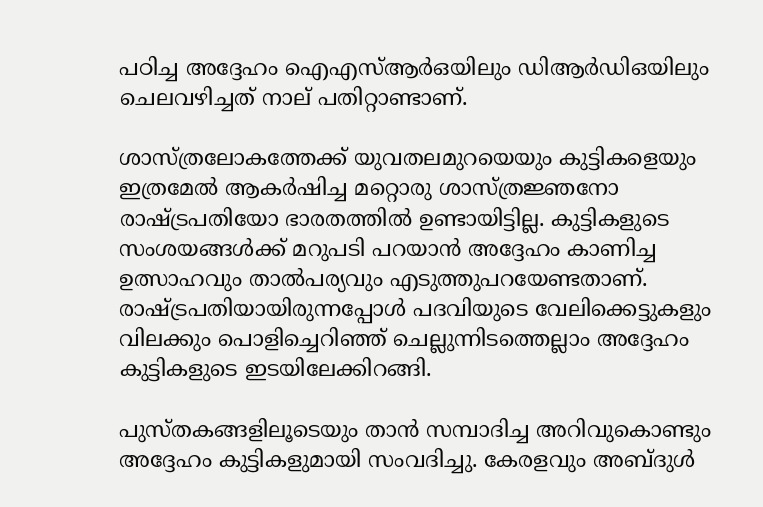പഠിച്ച അദ്ദേഹം ഐഎസ്ആര്‍ഒയിലും ഡിആര്‍ഡിഒയിലും ചെലവഴിച്ചത് നാല് പതിറ്റാണ്ടാണ്.

ശാസ്ത്രലോകത്തേക്ക് യുവതലമുറയെയും കുട്ടികളെയും ഇത്രമേല്‍ ആകര്‍ഷിച്ച മറ്റൊരു ശാസ്ത്രജ്ഞനോ രാഷ്‌ട്രപതിയോ ഭാരതത്തില്‍ ഉണ്ടായിട്ടില്ല. കുട്ടികളുടെ സംശയങ്ങള്‍ക്ക് മറുപടി പറയാന്‍ അദ്ദേഹം കാണിച്ച ഉത്സാഹവും താല്‍പര്യവും എടുത്തുപറയേണ്ടതാണ്. രാഷ്‌ട്രപതിയായിരുന്നപ്പോള്‍ പദവിയുടെ വേലിക്കെട്ടുകളും വിലക്കും പൊളിച്ചെറിഞ്ഞ് ചെല്ലുന്നിടത്തെല്ലാം അദ്ദേഹം കുട്ടികളുടെ ഇടയിലേക്കിറങ്ങി.

പുസ്തകങ്ങളിലൂടെയും താന്‍ സമ്പാദിച്ച അറിവുകൊണ്ടും അദ്ദേഹം കുട്ടികളുമായി സംവദിച്ചു. കേരളവും അബ്ദുള്‍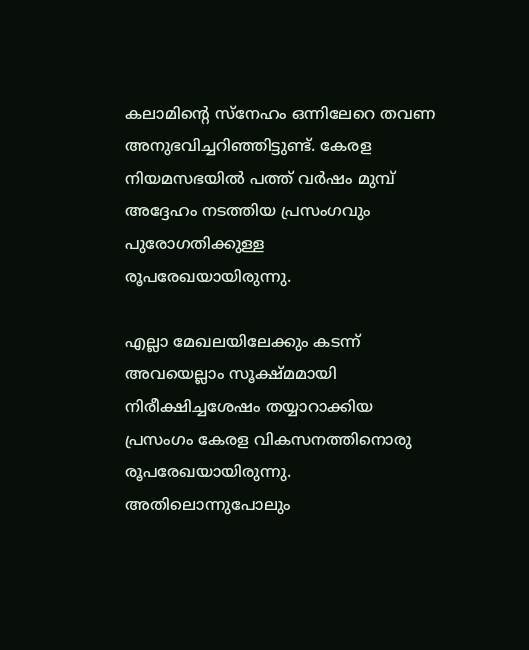കലാമിന്റെ സ്‌നേഹം ഒന്നിലേറെ തവണ അനുഭവിച്ചറിഞ്ഞിട്ടുണ്ട്. കേരള നിയമസഭയില്‍ പത്ത് വര്‍ഷം മുമ്പ് അദ്ദേഹം നടത്തിയ പ്രസംഗവും പുരോഗതിക്കുള്ള രൂപരേഖയായിരുന്നു.

എല്ലാ മേഖലയിലേക്കും കടന്ന് അവയെല്ലാം സൂക്ഷ്മമായി നിരീക്ഷിച്ചശേഷം തയ്യാറാക്കിയ പ്രസംഗം കേരള വികസനത്തിനൊരു രൂപരേഖയായിരുന്നു. അതിലൊന്നുപോലും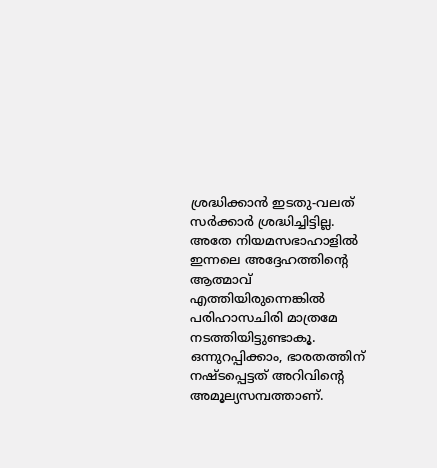ശ്രദ്ധിക്കാന്‍ ഇടതു-വലത് സര്‍ക്കാര്‍ ശ്രദ്ധിച്ചിട്ടില്ല. അതേ നിയമസഭാഹാളില്‍ ഇന്നലെ അദ്ദേഹത്തിന്റെ ആത്മാവ് എത്തിയിരുന്നെങ്കില്‍ പരിഹാസചിരി മാത്രമേ നടത്തിയിട്ടുണ്ടാകൂ. ഒന്നുറപ്പിക്കാം, ഭാരതത്തിന് നഷ്ടപ്പെട്ടത് അറിവിന്റെ അമൂല്യസമ്പത്താണ്.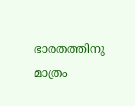ഭാരതത്തിനു മാത്രം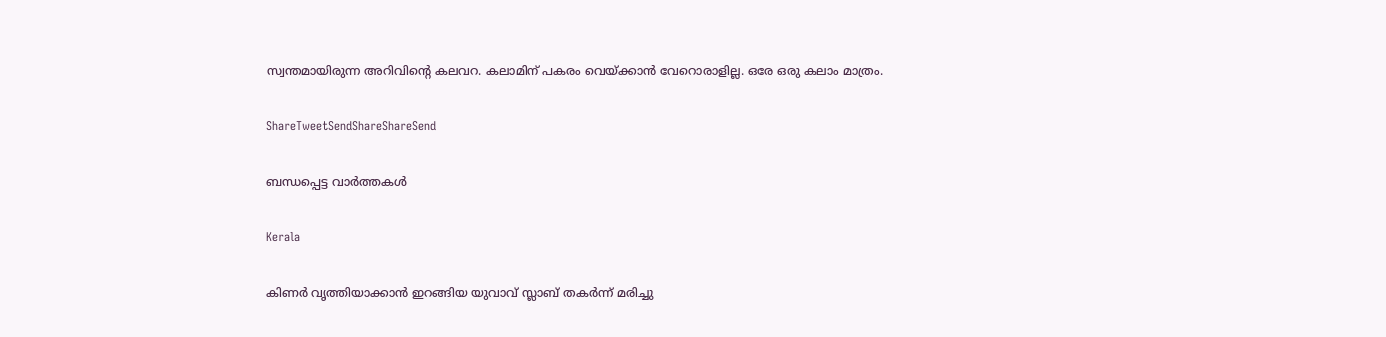സ്വന്തമായിരുന്ന അറിവിന്റെ കലവറ. കലാമിന് പകരം വെയ്‌ക്കാന്‍ വേറൊരാളില്ല. ഒരേ ഒരു കലാം മാത്രം.

ShareTweetSendShareShareSend

ബന്ധപ്പെട്ട വാര്‍ത്തകള്‍

Kerala

കിണര്‍ വൃത്തിയാക്കാന്‍ ഇറങ്ങിയ യുവാവ് സ്ലാബ് തകര്‍ന്ന് മരിച്ചു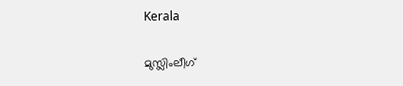Kerala

മുസ്ലിംലീഗ്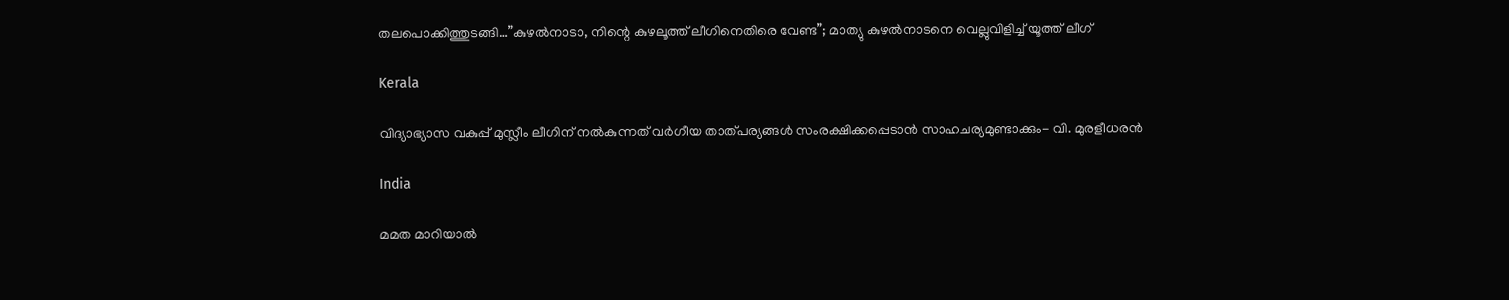തലപൊക്കിത്തുടങ്ങി…”കുഴൽനാടാ, നിന്റെ കുഴലൂത്ത് ലീഗിനെതിരെ വേണ്ട”; മാത്യു കുഴൽനാടനെ വെല്ലുവിളിച്ച് യൂത്ത് ലീഗ്

Kerala

വിദ്യാഭ്യാസ വകുപ്പ് മുസ്ലീം ലീഗിന് നല്‍കുന്നത് വര്‍ഗീയ താത്പര്യങ്ങള്‍ സംരക്ഷിക്കപ്പെടാന്‍ സാഹചര്യമുണ്ടാക്കും- വി. മുരളീധരന്‍

India

മമത മാറിയാൽ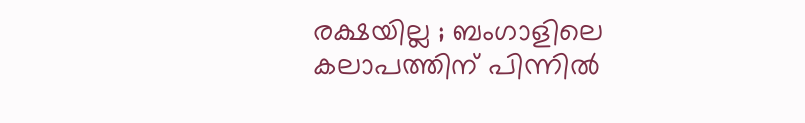രക്ഷയില്ല ; ബംഗാളിലെ കലാപത്തിന് പിന്നിൽ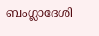ബംഗ്ലാദേശി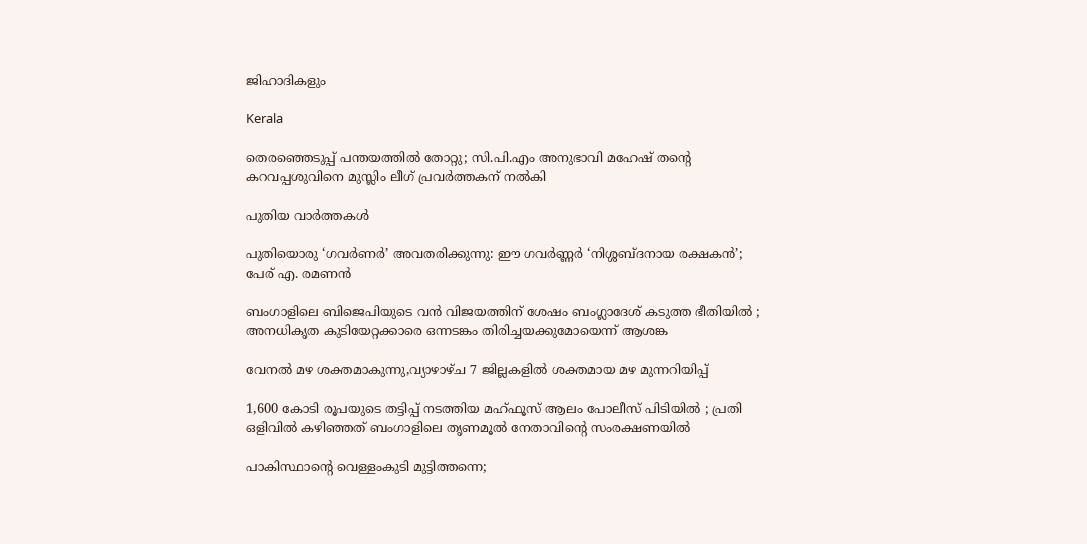ജിഹാദികളും

Kerala

തെരഞ്ഞെടുപ്പ് പന്തയത്തില്‍ തോറ്റു; സി.പി.എം അനുഭാവി മഹേഷ് തന്റെ കറവപ്പശുവിനെ മുസ്ലിം ലീഗ് പ്രവര്‍ത്തകന് നല്‍കി

പുതിയ വാര്‍ത്തകള്‍

പുതിയൊരു ‘ഗവർണർ’ അവതരിക്കുന്നു: ഈ ഗവർണ്ണർ ‘നിശ്ശബ്ദനായ രക്ഷകൻ’; പേര് എ. രമണൻ

ബംഗാളിലെ ബിജെപിയുടെ വൻ വിജയത്തിന് ശേഷം ബംഗ്ലാദേശ് കടുത്ത ഭീതിയിൽ ; അനധികൃത കുടിയേറ്റക്കാരെ ഒന്നടങ്കം തിരിച്ചയക്കുമോയെന്ന് ആശങ്ക

വേനല്‍ മഴ ശക്തമാകുന്നു,വ്യാഴാഴ്ച 7 ജില്ലകളില്‍ ശക്തമായ മഴ മുന്നറിയിപ്പ്

1,600 കോടി രൂപയുടെ തട്ടിപ്പ് നടത്തിയ മഹ്ഫൂസ് ആലം പോലീസ് പിടിയിൽ ; പ്രതി ഒളിവിൽ കഴിഞ്ഞത് ബംഗാളിലെ തൃണമൂൽ നേതാവിന്റെ സംരക്ഷണയിൽ

പാകിസ്ഥാന്റെ വെള്ളംകുടി മുട്ടിത്തന്നെ;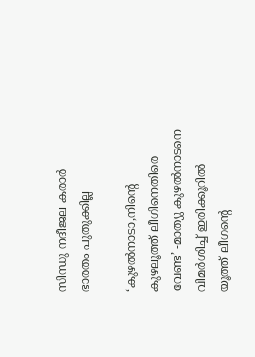സിന്ധു നദീജല കരാർ ഭാരതം പുതുക്കില്ല

‘കുഴല്‍നാടാ,നിന്റെ കുഴലൂത്ത് ലീഗിനെതിരെ വേണ്ട’ -മാത്യു കുഴല്‍നാടനെ വിമര്‍ശിച്ച് ഇരിക്കൂറില്‍ യൂത്ത് ലീഗന്റെ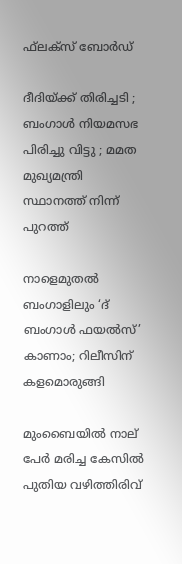ഫ്‌ലക്‌സ് ബോര്‍ഡ്

ദീദിയ്‌ക്ക് തിരിച്ചടി ; ബംഗാൾ നിയമസഭ പിരിച്ചു വിട്ടു ; മമത മുഖ്യമന്ത്രി സ്ഥാനത്ത് നിന്ന് പുറത്ത്

നാളെമുതൽ ബംഗാളിലും ‘ദ് ബംഗാൾ ഫയൽസ്’ കാണാം; റിലീസിന് കളമൊരുങ്ങി

മുംബൈയിൽ നാല് പേർ മരിച്ച കേസിൽ പുതിയ വഴിത്തിരിവ്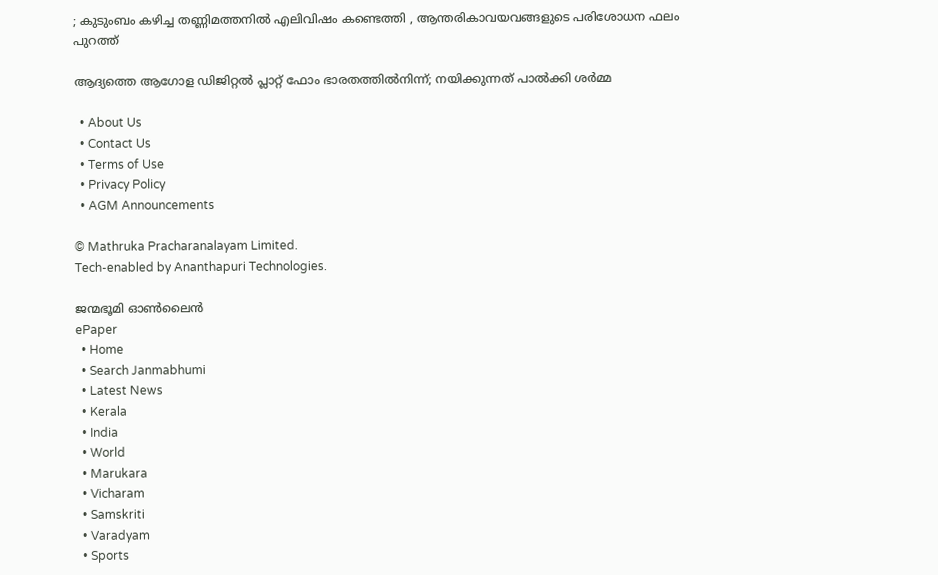; കുടുംബം കഴിച്ച തണ്ണിമത്തനിൽ എലിവിഷം കണ്ടെത്തി , ആന്തരികാവയവങ്ങളുടെ പരിശോധന ഫലം പുറത്ത്

ആദ്യത്തെ ആഗോള ഡിജിറ്റൽ പ്ലാറ്റ് ഫോം ഭാരതത്തിൽനിന്ന്; നയിക്കുന്നത് പാൽക്കി ശർമ്മ

  • About Us
  • Contact Us
  • Terms of Use
  • Privacy Policy
  • AGM Announcements

© Mathruka Pracharanalayam Limited.
Tech-enabled by Ananthapuri Technologies.

ജന്മഭൂമി ഓണ്‍ലൈന്‍
ePaper
  • Home
  • Search Janmabhumi
  • Latest News
  • Kerala
  • India
  • World
  • Marukara
  • Vicharam
  • Samskriti
  • Varadyam
  • Sports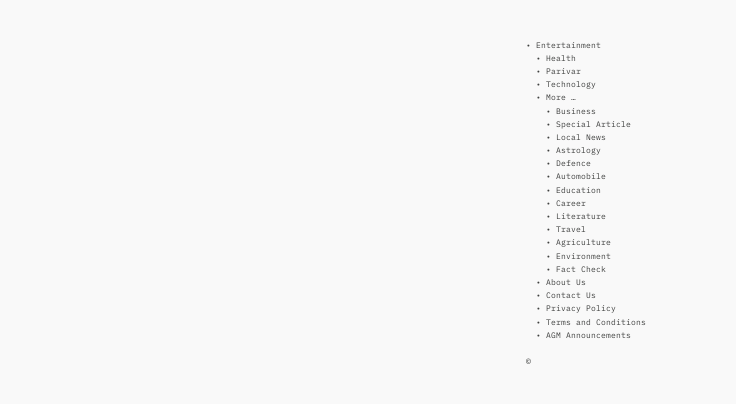• Entertainment
  • Health
  • Parivar
  • Technology
  • More …
    • Business
    • Special Article
    • Local News
    • Astrology
    • Defence
    • Automobile
    • Education
    • Career
    • Literature
    • Travel
    • Agriculture
    • Environment
    • Fact Check
  • About Us
  • Contact Us
  • Privacy Policy
  • Terms and Conditions
  • AGM Announcements

©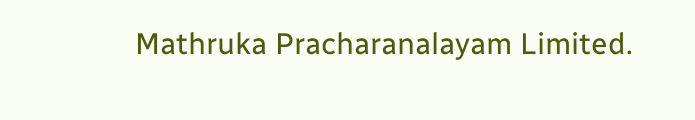Mathruka Pracharanalayam Limited.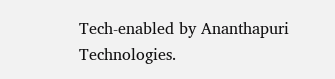Tech-enabled by Ananthapuri Technologies.